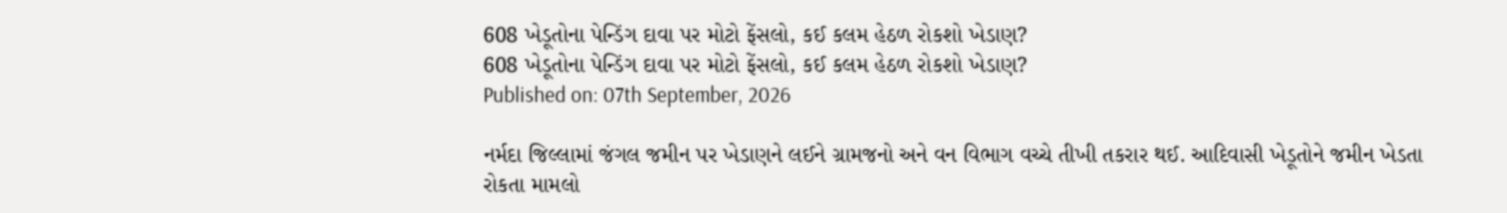608 ખેડૂતોના પેન્ડિંગ દાવા પર મોટો ફેંસલો, કઈ કલમ હેઠળ રોકશો ખેડાણ?
608 ખેડૂતોના પેન્ડિંગ દાવા પર મોટો ફેંસલો, કઈ કલમ હેઠળ રોકશો ખેડાણ?
Published on: 07th September, 2026

નર્મદા જિલ્લામાં જંગલ જમીન પર ખેડાણને લઈને ગ્રામજનો અને વન વિભાગ વચ્ચે તીખી તકરાર થઈ. આદિવાસી ખેડૂતોને જમીન ખેડતા રોકતા મામલો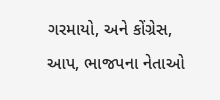ગરમાયો, અને કોંગ્રેસ, આપ, ભાજપના નેતાઓ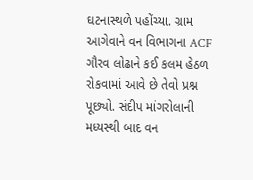ઘટનાસ્થળે પહોંચ્યા. ગ્રામ આગેવાને વન વિભાગના ACF ગૌરવ લોઢાને કઈ કલમ હેઠળ રોકવામાં આવે છે તેવો પ્રશ્ન પૂછ્યો. સંદીપ માંગરોલાની મધ્યસ્થી બાદ વન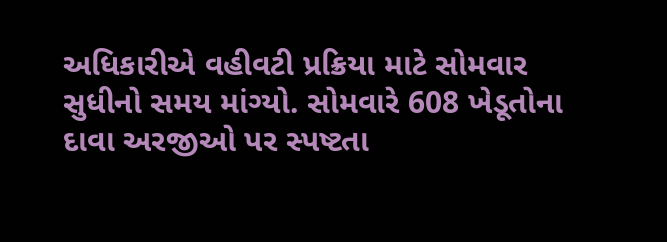અધિકારીએ વહીવટી પ્રક્રિયા માટે સોમવાર સુધીનો સમય માંગ્યો. સોમવારે 608 ખેડૂતોના દાવા અરજીઓ પર સ્પષ્ટતા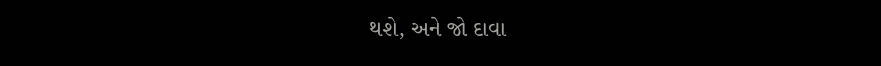થશે, અને જો દાવા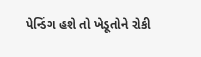પેન્ડિંગ હશે તો ખેડૂતોને રોકી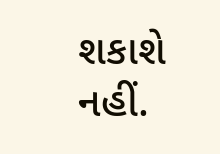શકાશે નહીં.